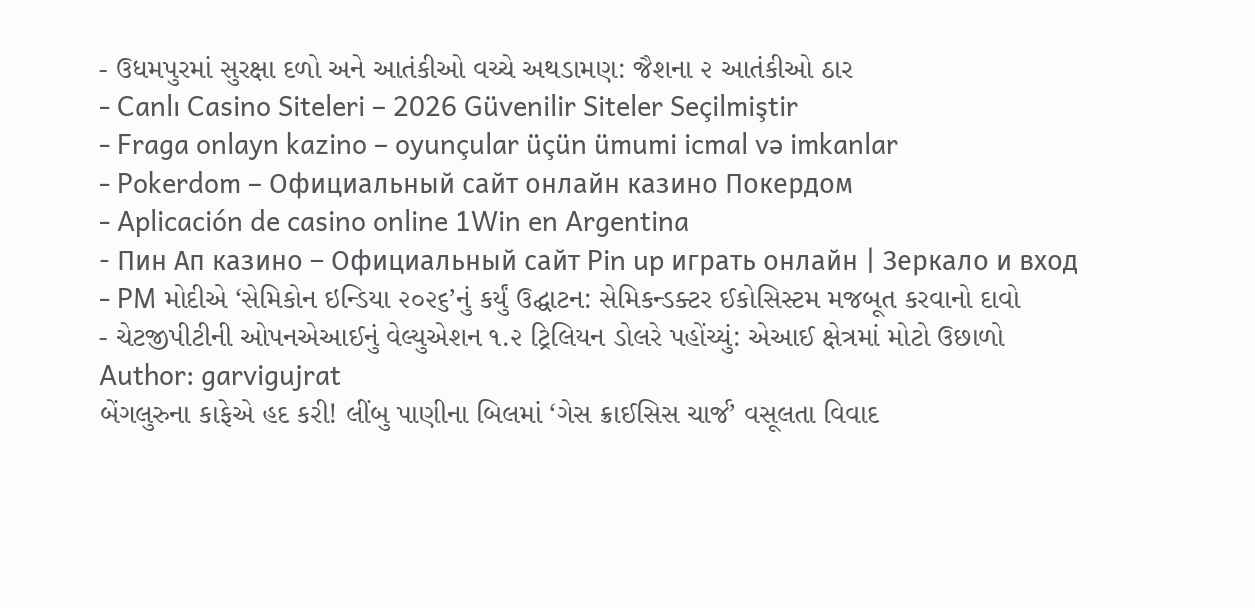- ઉધમપુરમાં સુરક્ષા દળો અને આતંકીઓ વચ્ચે અથડામણ: જૈશના ૨ આતંકીઓ ઠાર
- Canlı Casino Siteleri – 2026 Güvenilir Siteler Seçilmiştir
- Fraga onlayn kazino – oyunçular üçün ümumi icmal və imkanlar
- Pokerdom – Официальный сайт онлайн казино Покердом
- Aplicación de casino online 1Win en Argentina
- Пин Ап казино – Официальный сайт Pin up играть онлайн | Зеркало и вход
- PM મોદીએ ‘સેમિકોન ઇન્ડિયા ૨૦૨૬’નું કર્યું ઉદ્ઘાટન: સેમિકન્ડક્ટર ઈકોસિસ્ટમ મજબૂત કરવાનો દાવો
- ચેટજીપીટીની ઓપનએઆઈનું વેલ્યુએશન ૧.૨ ટ્રિલિયન ડોલરે પહોંચ્યું: એઆઈ ક્ષેત્રમાં મોટો ઉછાળો
Author: garvigujrat
બેંગલુરુના કાફેએ હદ કરી! લીંબુ પાણીના બિલમાં ‘ગેસ ક્રાઈસિસ ચાર્જ’ વસૂલતા વિવાદ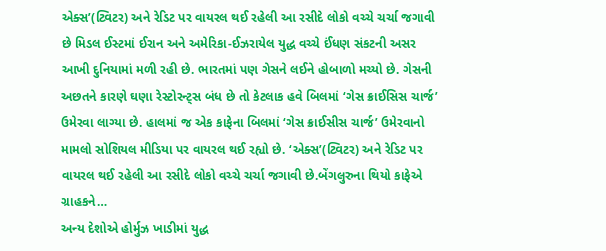એક્સ’(ટ્વિટર) અને રેડિટ પર વાયરલ થઈ રહેલી આ રસીદે લોકો વચ્ચે ચર્ચા જગાવી છે મિડલ ઈસ્ટમાં ઈરાન અને અમેરિકા-ઈઝરાયેલ યુદ્ધ વચ્ચે ઈંધણ સંકટની અસર આખી દુનિયામાં મળી રહી છે. ભારતમાં પણ ગેસને લઈને હોબાળો મચ્યો છે. ગેસની અછતને કારણે ઘણા રેસ્ટોરન્ટ્સ બંધ છે તો કેટલાક હવે બિલમાં ‘ગેસ ક્રાઈસિસ ચાર્જ’ ઉમેરવા લાગ્યા છે. હાલમાં જ એક કાફેના બિલમાં ‘ગેસ ક્રાઈસીસ ચાર્જ’ ઉમેરવાનો મામલો સોશિયલ મીડિયા પર વાયરલ થઈ રહ્યો છે. ‘એક્સ’(ટ્વિટર) અને રેડિટ પર વાયરલ થઈ રહેલી આ રસીદે લોકો વચ્ચે ચર્ચા જગાવી છે.બેંગલુરુના થિયો કાફેએ ગ્રાહકને…
અન્ય દેશોએ હોર્મુઝ ખાડીમાં યુદ્ધ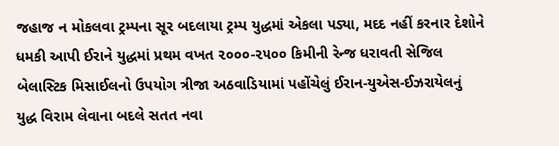જહાજ ન મોકલવા ટ્રમ્પના સૂર બદલાયા ટ્રમ્પ યુદ્ધમાં એકલા પડ્યા, મદદ નહીં કરનાર દેશોને ધમકી આપી ઈરાને યુદ્ધમાં પ્રથમ વખત ૨૦૦૦-૨૫૦૦ કિમીની રેન્જ ધરાવતી સેજિલ બેલાસ્ટિક મિસાઈલનો ઉપયોગ ત્રીજા અઠવાડિયામાં પહોંચેલું ઈરાન-યુએસ-ઈઝરાયેલનું યુદ્ધ વિરામ લેવાના બદલે સતત નવા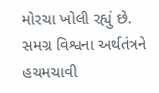મોરચા ખોલી રહ્યું છે. સમગ્ર વિશ્વના અર્થતંત્રને હચમચાવી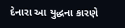દેનારા આ યુદ્ધના કારણે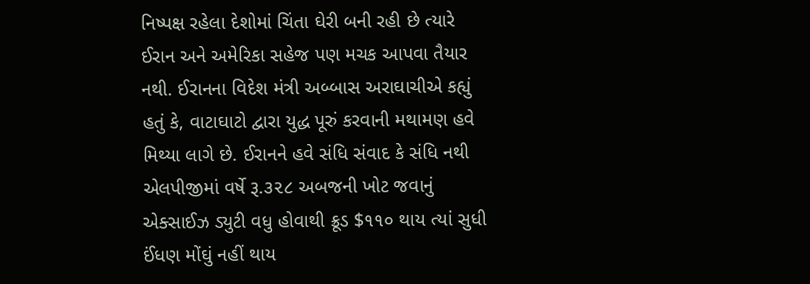નિષ્પક્ષ રહેલા દેશોમાં ચિંતા ઘેરી બની રહી છે ત્યારે ઈરાન અને અમેરિકા સહેજ પણ મચક આપવા તૈયાર નથી. ઈરાનના વિદેશ મંત્રી અબ્બાસ અરાઘાચીએ કહ્યું હતું કે, વાટાઘાટો દ્વારા યુદ્ધ પૂરું કરવાની મથામણ હવે મિથ્યા લાગે છે. ઈરાનને હવે સંધિ સંવાદ કે સંધિ નથી
એલપીજીમાં વર્ષે રૂ.૩૨૮ અબજની ખોટ જવાનું એક્સાઈઝ ડ્યુટી વધુ હોવાથી ક્રૂડ $૧૧૦ થાય ત્યાં સુધી ઈંધણ મોંઘું નહીં થાય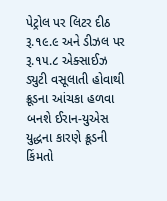પેટ્રોલ પર લિટર દીઠ રૂ.૧૯.૯ અને ડીઝલ પર રૂ.૧૫.૮ એક્સાઈઝ ડ્યુટી વસૂલાતી હોવાથી ક્રૂડના આંચકા હળવા બનશે ઈરાન-યુએસ યુદ્ધના કારણે ક્રૂડની કિંમતો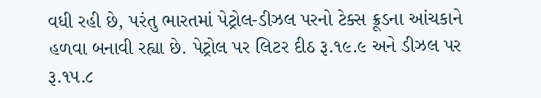વધી રહી છે, પરંતુ ભારતમાં પેટ્રોલ-ડીઝલ પરનો ટેક્સ ક્રૂડના આંચકાને હળવા બનાવી રહ્યા છે. પેટ્રોલ પર લિટર દીઠ રૂ.૧૯.૯ અને ડીઝલ પર રૂ.૧૫.૮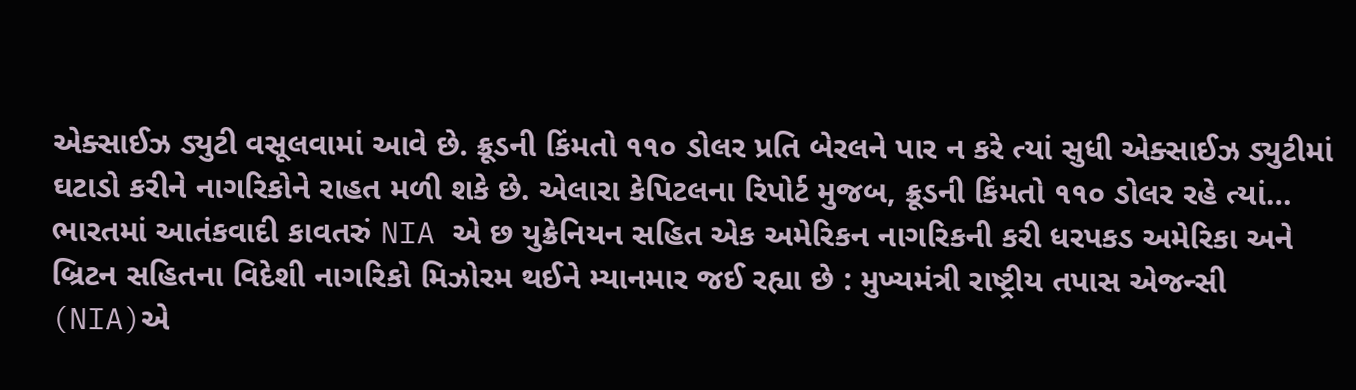એક્સાઈઝ ડ્યુટી વસૂલવામાં આવે છે. ક્રૂડની કિંમતો ૧૧૦ ડોલર પ્રતિ બેરલને પાર ન કરે ત્યાં સુધી એક્સાઈઝ ડ્યુટીમાં ઘટાડો કરીને નાગરિકોને રાહત મળી શકે છે. એલારા કેપિટલના રિપોર્ટ મુજબ, ક્રૂડની કિંમતો ૧૧૦ ડોલર રહે ત્યાં…
ભારતમાં આતંકવાદી કાવતરું NIA એ છ યુક્રેનિયન સહિત એક અમેરિકન નાગરિકની કરી ધરપકડ અમેરિકા અને બ્રિટન સહિતના વિદેશી નાગરિકો મિઝોરમ થઈને મ્યાનમાર જઈ રહ્યા છે : મુખ્યમંત્રી રાષ્ટ્રીય તપાસ એજન્સી (NIA)એ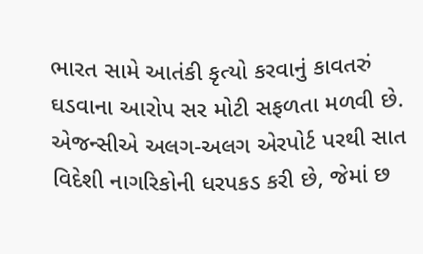ભારત સામે આતંકી કૃત્યો કરવાનું કાવતરું ઘડવાના આરોપ સર મોટી સફળતા મળવી છે. એજન્સીએ અલગ-અલગ એરપોર્ટ પરથી સાત વિદેશી નાગરિકોની ધરપકડ કરી છે, જેમાં છ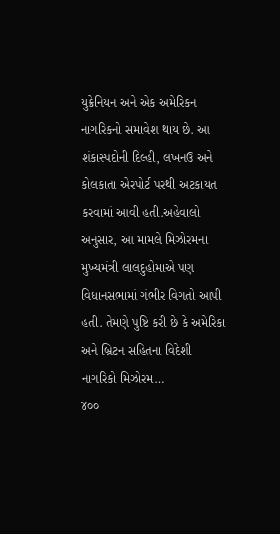યુક્રેનિયન અને એક અમેરિકન નાગરિકનો સમાવેશ થાય છે. આ શંકાસ્પદોની દિલ્હી, લખનઉ અને કોલકાતા એરપોર્ટ પરથી અટકાયત કરવામાં આવી હતી.અહેવાલો અનુસાર, આ મામલે મિઝોરમના મુખ્યમંત્રી લાલદુહોમાએ પણ વિધાનસભામાં ગંભીર વિગતો આપી હતી. તેમણે પુષ્ટિ કરી છે કે અમેરિકા અને બ્રિટન સહિતના વિદેશી નાગરિકો મિઝોરમ…
૪૦૦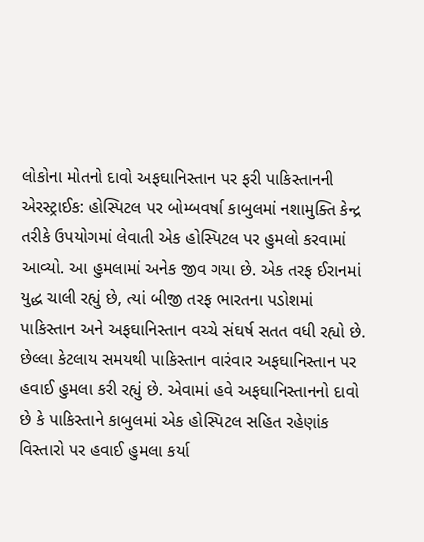લોકોના મોતનો દાવો અફઘાનિસ્તાન પર ફરી પાકિસ્તાનની એરસ્ટ્રાઈક: હોસ્પિટલ પર બોમ્બવર્ષા કાબુલમાં નશામુક્તિ કેન્દ્ર તરીકે ઉપયોગમાં લેવાતી એક હોસ્પિટલ પર હુમલો કરવામાં આવ્યો. આ હુમલામાં અનેક જીવ ગયા છે. એક તરફ ઈરાનમાં યુદ્ધ ચાલી રહ્યું છે, ત્યાં બીજી તરફ ભારતના પડોશમાં પાકિસ્તાન અને અફઘાનિસ્તાન વચ્ચે સંઘર્ષ સતત વધી રહ્યો છે. છેલ્લા કેટલાય સમયથી પાકિસ્તાન વારંવાર અફઘાનિસ્તાન પર હવાઈ હુમલા કરી રહ્યું છે. એવામાં હવે અફઘાનિસ્તાનનો દાવો છે કે પાકિસ્તાને કાબુલમાં એક હોસ્પિટલ સહિત રહેણાંક વિસ્તારો પર હવાઈ હુમલા કર્યા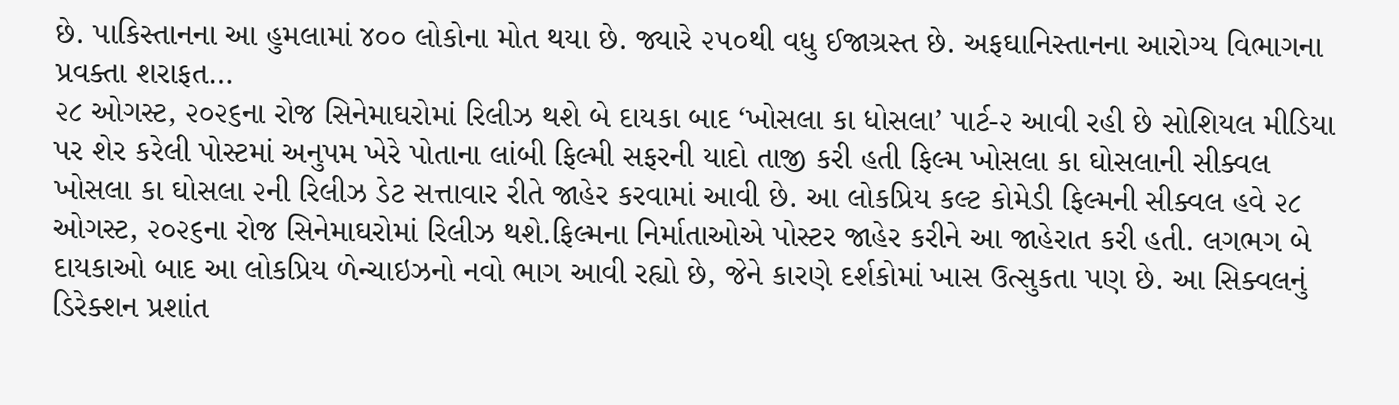છે. પાકિસ્તાનના આ હુમલામાં ૪૦૦ લોકોના મોત થયા છે. જ્યારે ૨૫૦થી વધુ ઈજાગ્રસ્ત છે. અફઘાનિસ્તાનના આરોગ્ય વિભાગના પ્રવક્તા શરાફત…
૨૮ ઓગસ્ટ, ૨૦૨૬ના રોજ સિનેમાઘરોમાં રિલીઝ થશે બે દાયકા બાદ ‘ખોસલા કા ધોસલા’ પાર્ટ-૨ આવી રહી છે સોશિયલ મીડિયા પર શેર કરેલી પોસ્ટમાં અનુપમ ખેરે પોતાના લાંબી ફિલ્મી સફરની યાદો તાજી કરી હતી ફિલ્મ ખોસલા કા ઘોસલાની સીક્વલ ખોસલા કા ઘોસલા ૨ની રિલીઝ ડેટ સત્તાવાર રીતે જાહેર કરવામાં આવી છે. આ લોકપ્રિય કલ્ટ કોમેડી ફિલ્મની સીક્વલ હવે ૨૮ ઓગસ્ટ, ૨૦૨૬ના રોજ સિનેમાઘરોમાં રિલીઝ થશે.ફિલ્મના નિર્માતાઓએ પોસ્ટર જાહેર કરીને આ જાહેરાત કરી હતી. લગભગ બે દાયકાઓ બાદ આ લોકપ્રિય ળેન્ચાઇઝનો નવો ભાગ આવી રહ્યો છે, જેને કારણે દર્શકોમાં ખાસ ઉત્સુકતા પણ છે. આ સિક્વલનું ડિરેક્શન પ્રશાંત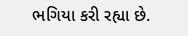ભગિયા કરી રહ્યા છે.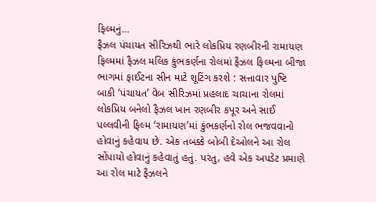ફિલ્મનું…
ફૈઝલ પંચાયત સીરિઝથી ભારે લોકપ્રિય રણબીરની રામાયણ ફિલ્મમાં ફૈઝલ મલિક કુંભકર્ણના રોલમાં ફૈઝલ ફિલ્મના બીજા ભાગમાં ફાઈટના સીન માટે શૂટિંગ કરશે : સત્તાવાર પુષ્ટિ બાકી ‘પંચાયત’ વેબ સીરિઝમાં પ્રહલાદ ચાચાના રોલમાં લોકપ્રિય બનેલો ફૈઝલ ખાન રણબીર કપૂર અને સાઈ પલ્લવીની ફિલ્મ ‘રામાયણ’માં કુંભકર્ણનો રોલ ભજવવાનો હોવાનું કહેવાય છે. એક તબક્કે બોબી દેઓલને આ રોલ સોંપાયો હોવાનું કહેવાતું હતું. પરંતુ, હવે એક અપડેટ પ્રમાણે આ રોલ માટે ફૈઝલને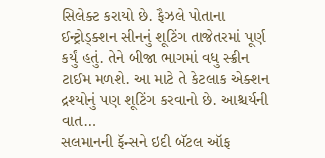સિલેક્ટ કરાયો છે. ફૈઝલે પોતાના ઈન્ટ્રોડ્ક્શન સીનનું શૂટિંગ તાજેતરમાં પૂર્ણ કર્યું હતું. તેને બીજા ભાગમાં વધુ સ્ક્રીન ટાઈમ મળશે. આ માટે તે કેટલાક એક્શન દ્રશ્યોનું પણ શૂટિંગ કરવાનો છે. આશ્ચર્યની વાત…
સલમાનની ફૅન્સને ઇદી બૅટલ ઑફ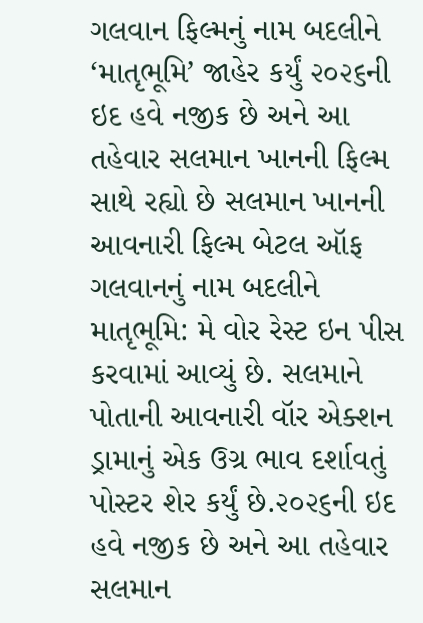ગલવાન ફિલ્મનું નામ બદલીને ‘માતૃભૂમિ’ જાહેર કર્યું ૨૦૨૬ની ઇદ હવે નજીક છે અને આ તહેવાર સલમાન ખાનની ફિલ્મ સાથે રહ્યો છે સલમાન ખાનની આવનારી ફિલ્મ બેટલ ઑફ ગલવાનનું નામ બદલીને માતૃભૂમિ: મે વોર રેસ્ટ ઇન પીસ કરવામાં આવ્યું છે. સલમાને પોતાની આવનારી વૉર એક્શન ડ્રામાનું એક ઉગ્ર ભાવ દર્શાવતું પોસ્ટર શેર કર્યું છે.૨૦૨૬ની ઇદ હવે નજીક છે અને આ તહેવાર સલમાન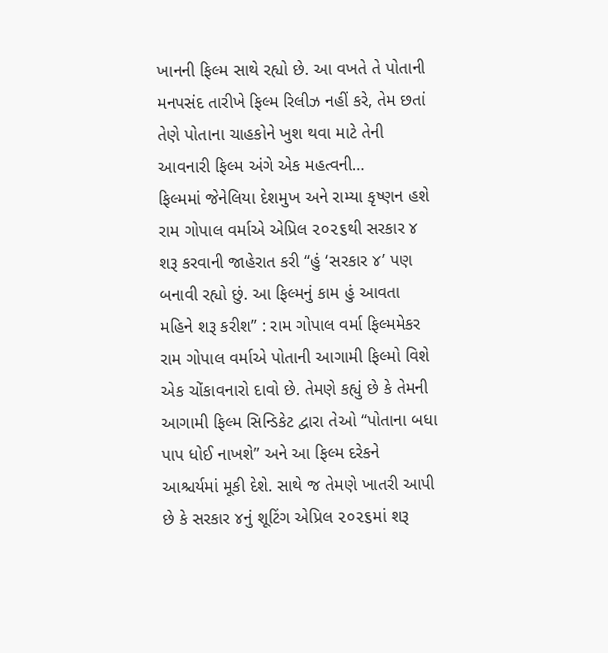ખાનની ફિલ્મ સાથે રહ્યો છે. આ વખતે તે પોતાની મનપસંદ તારીખે ફિલ્મ રિલીઝ નહીં કરે, તેમ છતાં તેણે પોતાના ચાહકોને ખુશ થવા માટે તેની આવનારી ફિલ્મ અંગે એક મહત્વની…
ફિલ્મમાં જેનેલિયા દેશમુખ અને રામ્યા કૃષ્ણન હશે રામ ગોપાલ વર્માએ એપ્રિલ ૨૦૨૬થી સરકાર ૪ શરૂ કરવાની જાહેરાત કરી “હું ‘સરકાર ૪’ પણ બનાવી રહ્યો છું. આ ફિલ્મનું કામ હું આવતા મહિને શરૂ કરીશ” : રામ ગોપાલ વર્મા ફિલ્મમેકર રામ ગોપાલ વર્માએ પોતાની આગામી ફિલ્મો વિશે એક ચોંકાવનારો દાવો છે. તેમણે કહ્યું છે કે તેમની આગામી ફિલ્મ સિન્ડિકેટ દ્વારા તેઓ “પોતાના બધા પાપ ધોઈ નાખશે” અને આ ફિલ્મ દરેકને આશ્ચર્યમાં મૂકી દેશે. સાથે જ તેમણે ખાતરી આપી છે કે સરકાર ૪નું શૂટિંગ એપ્રિલ ૨૦૨૬માં શરૂ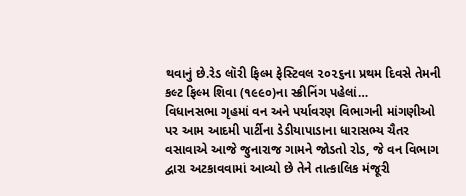થવાનું છે.રેડ લૉરી ફિલ્મ ફેસ્ટિવલ ૨૦૨૬ના પ્રથમ દિવસે તેમની કલ્ટ ફિલ્મ શિવા (૧૯૯૦)ના સ્ક્રીનિંગ પહેલાં…
વિધાનસભા ગૃહમાં વન અને પર્યાવરણ વિભાગની માંગણીઓ પર આમ આદમી પાર્ટીના ડેડીયાપાડાના ધારાસભ્ય ચૈતર વસાવાએ આજે જુનારાજ ગામને જોડતો રોડ, જે વન વિભાગ દ્વારા અટકાવવામાં આવ્યો છે તેને તાત્કાલિક મંજૂરી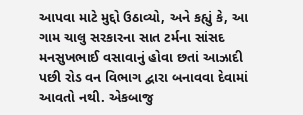આપવા માટે મુદ્દો ઉઠાવ્યો, અને કહ્યું કે, આ ગામ ચાલુ સરકારના સાત ટર્મના સાંસદ મનસુખભાઈ વસાવાનું હોવા છતાં આઝાદી પછી રોડ વન વિભાગ દ્વારા બનાવવા દેવામાં આવતો નથી. એકબાજુ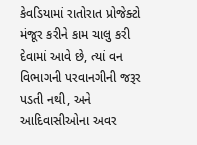કેવડિયામાં રાતોરાત પ્રોજેક્ટો મંજૂર કરીને કામ ચાલુ કરી દેવામાં આવે છે, ત્યાં વન વિભાગની પરવાનગીની જરૂર પડતી નથી, અને આદિવાસીઓના અવર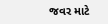જવર માટે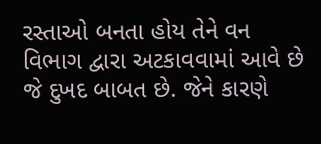રસ્તાઓ બનતા હોય તેને વન વિભાગ દ્વારા અટકાવવામાં આવે છે જે દુખદ બાબત છે. જેને કારણે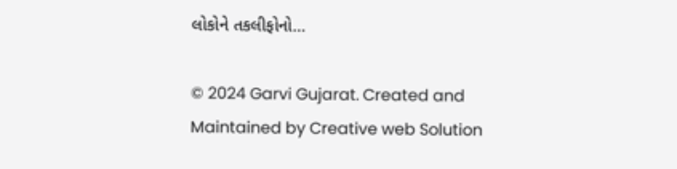લોકોને તકલીફોનો…

© 2024 Garvi Gujarat. Created and Maintained by Creative web Solution